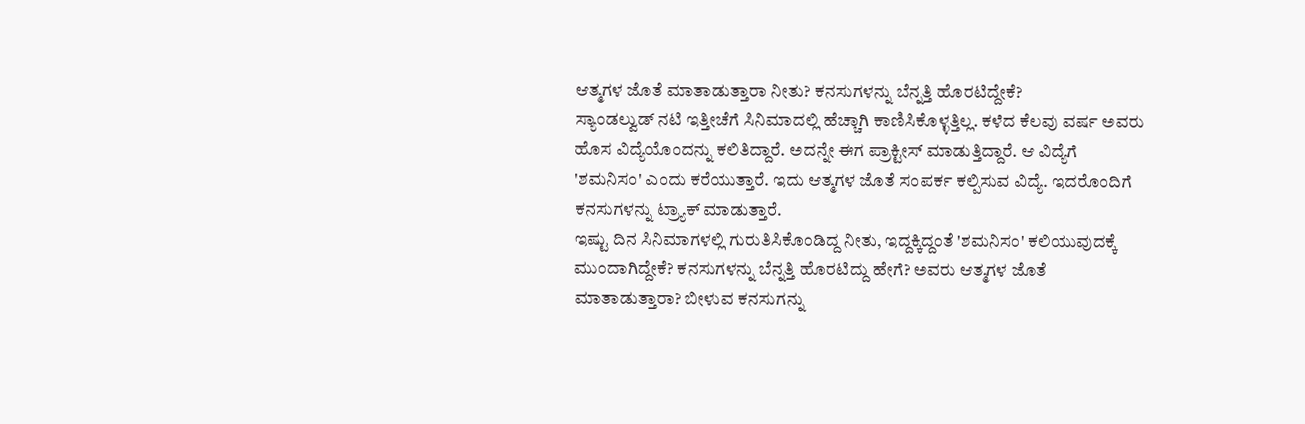ಆತ್ಮಗಳ ಜೊತೆ ಮಾತಾಡುತ್ತಾರಾ ನೀತು? ಕನಸುಗಳನ್ನು ಬೆನ್ನತ್ತಿ ಹೊರಟಿದ್ದೇಕೆ?
ಸ್ಯಾಂಡಲ್ವುಡ್ ನಟಿ ಇತ್ತೀಚೆಗೆ ಸಿನಿಮಾದಲ್ಲಿ ಹೆಚ್ಚಾಗಿ ಕಾಣಿಸಿಕೊಳ್ಳತ್ತಿಲ್ಲ. ಕಳೆದ ಕೆಲವು ವರ್ಷ ಅವರು ಹೊಸ ವಿದ್ಯೆಯೊಂದನ್ನು ಕಲಿತಿದ್ದಾರೆ. ಅದನ್ನೇ ಈಗ ಪ್ರಾಕ್ಟೀಸ್ ಮಾಡುತ್ತಿದ್ದಾರೆ. ಆ ವಿದ್ಯೆಗೆ 'ಶಮನಿಸಂ' ಎಂದು ಕರೆಯುತ್ತಾರೆ. ಇದು ಆತ್ಮಗಳ ಜೊತೆ ಸಂಪರ್ಕ ಕಲ್ಪಿಸುವ ವಿದ್ಯೆ. ಇದರೊಂದಿಗೆ ಕನಸುಗಳನ್ನು ಟ್ರ್ಯಾಕ್ ಮಾಡುತ್ತಾರೆ.
ಇಷ್ಟು ದಿನ ಸಿನಿಮಾಗಳಲ್ಲಿ ಗುರುತಿಸಿಕೊಂಡಿದ್ದ ನೀತು, ಇದ್ದಕ್ಕಿದ್ದಂತೆ 'ಶಮನಿಸಂ' ಕಲಿಯುವುದಕ್ಕೆ ಮುಂದಾಗಿದ್ದೇಕೆ? ಕನಸುಗಳನ್ನು ಬೆನ್ನತ್ತಿ ಹೊರಟಿದ್ದು ಹೇಗೆ? ಅವರು ಆತ್ಮಗಳ ಜೊತೆ ಮಾತಾಡುತ್ತಾರಾ? ಬೀಳುವ ಕನಸುಗನ್ನು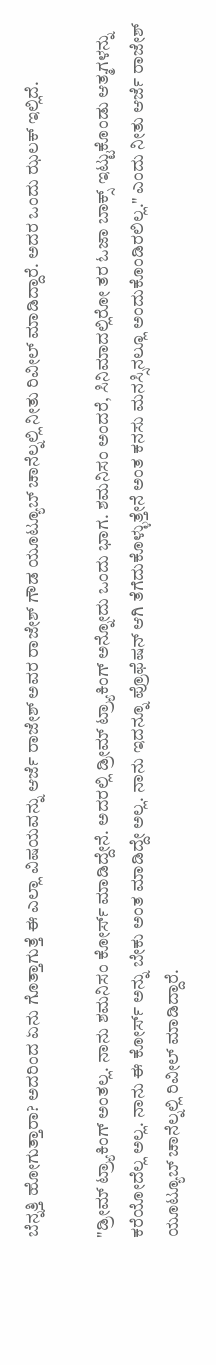ಬೆನ್ನತ್ತಿ ಹೋಗುತ್ತಾರಾ? ಅದರಿಂದ ಏನು ಗೊತ್ತಾಗುತ್ತೆ ಈ ಎಲ್ಲಾ ವಿಷಯವನ್ನು ಆರ್ಜೆ ರಾಜೇಶ್ ಅವರ ರಾಜೇಶ್ ಗೌಡ ಯೂಟ್ಯೂಬ್ ಚಾನೆಲ್ನಲ್ಲಿ ನೀತು ರಿವೀಲ್ ಮಾಡಿದ್ದಾರೆ. ಅದರ ಒಂದು ಝಲಕ್ ಇಲ್ಲಿದೆ.

"ಡ್ರೀಮ್ ಟ್ರ್ಯಾಕಿಂಗ್ ಅಂತಲ್ಲ. ನಾನು ಶಮನಿಸಂ ಕೋರ್ಸ್ ಮಾಡಿದ್ದೇನೆ. ಅದರಲ್ಲಿ ಡ್ರೀಮ್ ಟ್ರ್ಯಾಕಿಂಗ್ ಅನ್ನೋದು ಒಂದು ಭಾಗ. ಶಮನಿಸಂ ಅಂದರೆ, ಸಿನಿಮಾದಲ್ಲಿರೋ ತರ ಓಜಾ ಬಾಕ್ಸ್ ಇಟ್ಟುಕೊಂಡು ಆತ್ಮಗಳನ್ನು ಕರೆಯೋದೆಲ್ಲ ಅಲ್ಲ. ನಾನು ಈ ಕೋರ್ಸ್ ಅನ್ನು ಬೇಕು ಅಂತ ಮಾಡಿದ್ದೇ ಅಲ್ಲ. ನಾನು ಇದನ್ನೂ ಪ್ರೊಫೆಷನ್ ಆಗಿ ತೆಗೆದುಕೊಳ್ಳುತ್ತೇನೆ ಅಂತ ಕನಸು ಮನಸ್ಸಿನಲ್ಲೂ ಅಂದುಕೊಂಡಿರಲಿಲ್ಲ." ಎಂದು ನೀತು ಆರ್ಜೆ ರಾಜೇಶ್ ಯೂಟ್ಯೂಬ್ ಚಾನೆಲ್ನಲ್ಲಿ ರಿವೀಲ್ ಮಾಡಿದ್ದಾರೆ.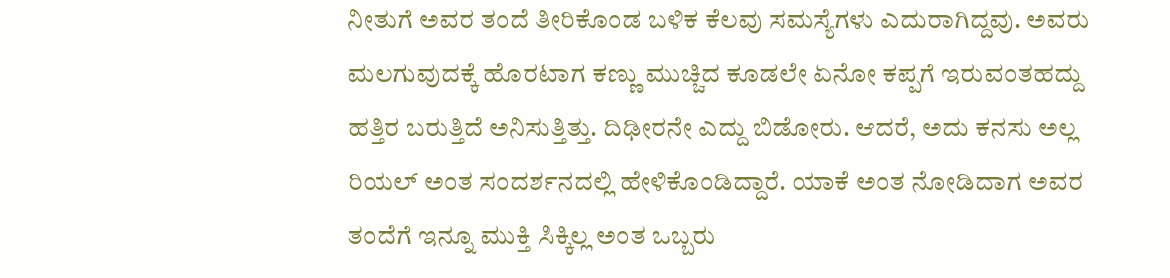ನೀತುಗೆ ಅವರ ತಂದೆ ತೀರಿಕೊಂಡ ಬಳಿಕ ಕೆಲವು ಸಮಸ್ಯೆಗಳು ಎದುರಾಗಿದ್ದವು. ಅವರು ಮಲಗುವುದಕ್ಕೆ ಹೊರಟಾಗ ಕಣ್ಣು ಮುಚ್ಚಿದ ಕೂಡಲೇ ಏನೋ ಕಪ್ಪಗೆ ಇರುವಂತಹದ್ದು ಹತ್ತಿರ ಬರುತ್ತಿದೆ ಅನಿಸುತ್ತಿತ್ತು. ದಿಢೀರನೇ ಎದ್ದು ಬಿಡೋರು. ಆದರೆ, ಅದು ಕನಸು ಅಲ್ಲ ರಿಯಲ್ ಅಂತ ಸಂದರ್ಶನದಲ್ಲಿ ಹೇಳಿಕೊಂಡಿದ್ದಾರೆ. ಯಾಕೆ ಅಂತ ನೋಡಿದಾಗ ಅವರ ತಂದೆಗೆ ಇನ್ನೂ ಮುಕ್ತಿ ಸಿಕ್ಕಿಲ್ಲ ಅಂತ ಒಬ್ಬರು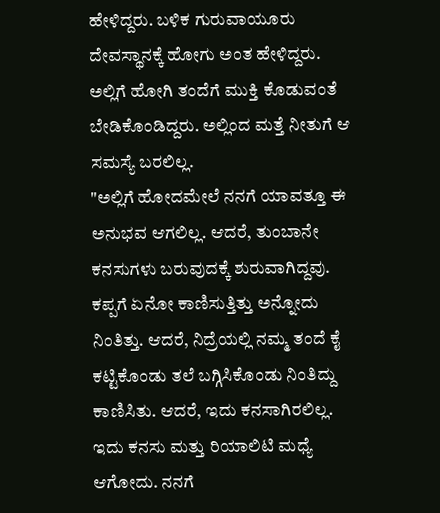ಹೇಳಿದ್ದರು. ಬಳಿಕ ಗುರುವಾಯೂರು ದೇವಸ್ಥಾನಕ್ಕೆ ಹೋಗು ಅಂತ ಹೇಳಿದ್ದರು. ಅಲ್ಲಿಗೆ ಹೋಗಿ ತಂದೆಗೆ ಮುಕ್ತಿ ಕೊಡುವಂತೆ ಬೇಡಿಕೊಂಡಿದ್ದರು. ಅಲ್ಲಿಂದ ಮತ್ತೆ ನೀತುಗೆ ಆ ಸಮಸ್ಯೆ ಬರಲಿಲ್ಲ.
"ಅಲ್ಲಿಗೆ ಹೋದಮೇಲೆ ನನಗೆ ಯಾವತ್ತೂ ಈ ಅನುಭವ ಆಗಲಿಲ್ಲ. ಆದರೆ, ತುಂಬಾನೇ ಕನಸುಗಳು ಬರುವುದಕ್ಕೆ ಶುರುವಾಗಿದ್ದವು. ಕಪ್ಪಗೆ ಏನೋ ಕಾಣಿಸುತ್ತಿತ್ತು ಅನ್ನೋದು ನಿಂತಿತ್ತು. ಆದರೆ, ನಿದ್ರೆಯಲ್ಲಿ ನಮ್ಮ ತಂದೆ ಕೈ ಕಟ್ಟಿಕೊಂಡು ತಲೆ ಬಗ್ಗಿಸಿಕೊಂಡು ನಿಂತಿದ್ದು ಕಾಣಿಸಿತು. ಆದರೆ, ಇದು ಕನಸಾಗಿರಲಿಲ್ಲ. ಇದು ಕನಸು ಮತ್ತು ರಿಯಾಲಿಟಿ ಮಧ್ಯೆ ಆಗೋದು. ನನಗೆ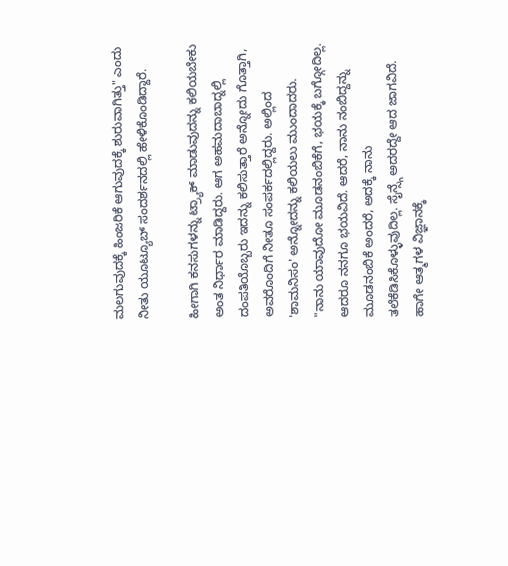ಮಲಗುವುದಕ್ಕೆ ಹಿಂಜರಿಕೆ ಆಗುವುದಕ್ಕೆ ಶುರುವಾಗಿತ್ತು" ಎಂದು ನೀತು ಯೂಟ್ಯೂಬ್ ಸಂದರ್ಶನದಲ್ಲಿ ಹೇಳಿಕೊಂಡಿದ್ದಾರೆ.

ಹೀಗಾಗಿ ಕನಸುಗಳನ್ನು ಟ್ರ್ಯಾಕ್ ಮಾಡುವುದನ್ನು ಕಲಿಯಬೇಕು ಅಂತ ನಿರ್ಧಾರ ಮಾಡಿದ್ದರು. ಆಗ ಅಹಮದಾಬಾದ್ನಲ್ಲಿ ದಂಪತಿಯೊಬ್ಬರು ಇದನ್ನು ಕಲಿಸುತ್ತಾರೆ ಅನ್ನೋದು ಗೊತ್ತಾಗಿ, ಅವರೊಂದಿಗೆ ನೀತೂ ಸಂಪರ್ಕದಲ್ಲಿದ್ದರು. ಅಲ್ಲಿಂದ 'ಶಾಮನಿಸಂ' ಅನ್ನೋದನ್ನು ಕಲಿಯಲು ಮುಂದಾದರು.
"ನಾನು ಯಾವುದೋ ಮೂಡನಂಬಿಕೆಗೆ, ಭಯಕ್ಕೆ ಬಗ್ಗೋದಿಲ್ಲ. ಆದರೂ ನನಗೂ ಭಯವಿದೆ. ಆದರೆ, ನಾನು ನಂಬಿದ್ದನ್ನು ಮೂಡನಂಬಿಕೆ ಅಂದರೆ, ಅದಕ್ಕೆ ನಾನು ತಲೆಕೆಡಿಸಿಕೊಳ್ಳುವುದಿಲ್ಲ. ಸೈನ್ಸ್ಗೆ ಅದರದ್ದೇ ಆದ ಜಾಗವಿದೆ. ಹಾಗೇ ಆತ್ಮಗಳ ವಿಜ್ಞಾನಕ್ಕೆ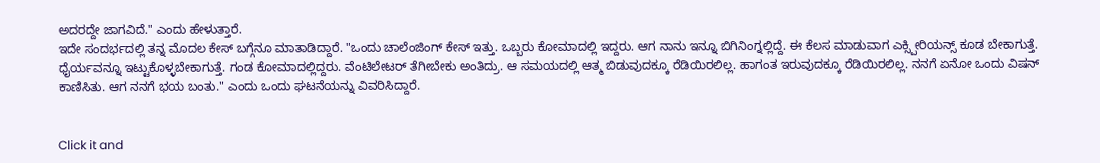ಅದರದ್ದೇ ಜಾಗವಿದೆ." ಎಂದು ಹೇಳುತ್ತಾರೆ.
ಇದೇ ಸಂದರ್ಭದಲ್ಲಿ ತನ್ನ ಮೊದಲ ಕೇಸ್ ಬಗ್ಗೆನೂ ಮಾತಾಡಿದ್ದಾರೆ. "ಒಂದು ಚಾಲೆಂಜಿಂಗ್ ಕೇಸ್ ಇತ್ತು. ಒಬ್ಬರು ಕೋಮಾದಲ್ಲಿ ಇದ್ದರು. ಆಗ ನಾನು ಇನ್ನೂ ಬಿಗಿನಿಂಗ್ನಲ್ಲಿದ್ದೆ. ಈ ಕೆಲಸ ಮಾಡುವಾಗ ಎಕ್ಸ್ಪೀರಿಯನ್ಸ್ ಕೂಡ ಬೇಕಾಗುತ್ತೆ. ಧೈರ್ಯವನ್ನೂ ಇಟ್ಟುಕೊಳ್ಳಬೇಕಾಗುತ್ತೆ. ಗಂಡ ಕೋಮಾದಲ್ಲಿದ್ದರು. ವೆಂಟಿಲೇಟರ್ ತೆಗೀಬೇಕು ಅಂತಿದ್ರು. ಆ ಸಮಯದಲ್ಲಿ ಆತ್ಮ ಬಿಡುವುದಕ್ಕೂ ರೆಡಿಯಿರಲಿಲ್ಲ. ಹಾಗಂತ ಇರುವುದಕ್ಕೂ ರೆಡಿಯಿರಲಿಲ್ಲ. ನನಗೆ ಏನೋ ಒಂದು ವಿಷನ್ ಕಾಣಿಸಿತು. ಆಗ ನನಗೆ ಭಯ ಬಂತು." ಎಂದು ಒಂದು ಘಟನೆಯನ್ನು ವಿವರಿಸಿದ್ದಾರೆ.


Click it and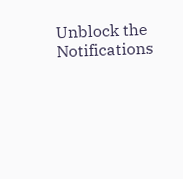Unblock the Notifications